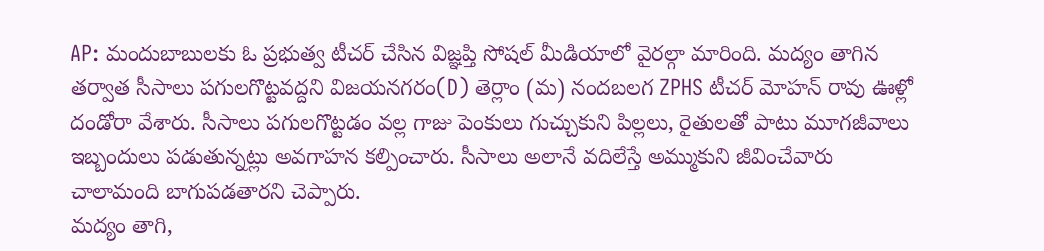AP: మందుబాబులకు ఓ ప్రభుత్వ టీచర్ చేసిన విజ్ఞప్తి సోషల్ మీడియాలో వైరల్గా మారింది. మద్యం తాగిన తర్వాత సీసాలు పగులగొట్టవద్దని విజయనగరం(D) తెర్లాం (మ) నందబలగ ZPHS టీచర్ మోహన్ రావు ఊళ్లో దండోరా వేశారు. సీసాలు పగులగొట్టడం వల్ల గాజు పెంకులు గుచ్చుకుని పిల్లలు, రైతులతో పాటు మూగజీవాలు ఇబ్బందులు పడుతున్నట్లు అవగాహన కల్పించారు. సీసాలు అలానే వదిలేస్తే అమ్ముకుని జీవించేవారు చాలామంది బాగుపడతారని చెప్పారు.
మద్యం తాగి,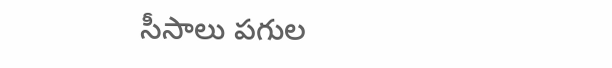సీసాలు పగుల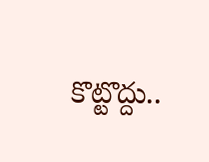కొట్టొద్దు..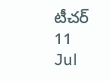టీచర్
11
Jul